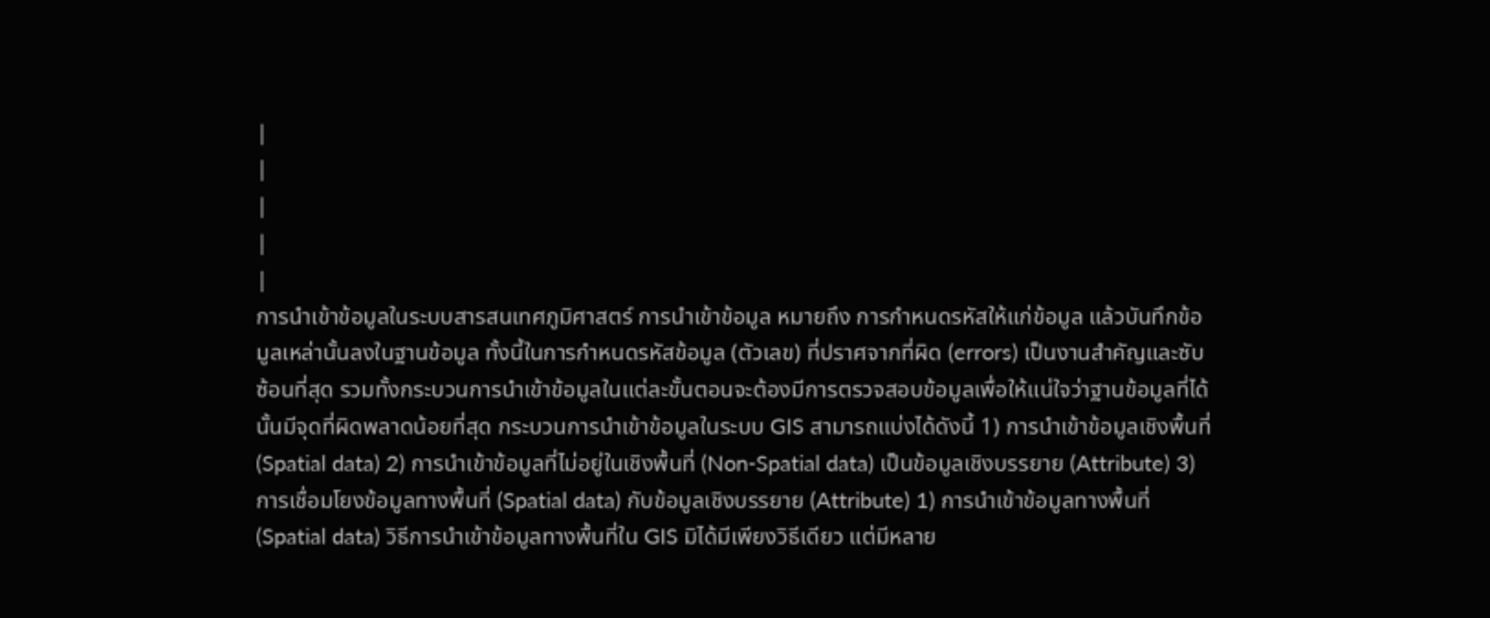|
|
|
|
|
การนำเข้าข้อมูลในระบบสารสนเทศภูมิศาสตร์ การนำเข้าข้อมูล หมายถึง การกำหนดรหัสให้แก่ข้อมูล แล้วบันทึกข้อมูลเหล่านั้นลงในฐานข้อมูล ทั้งนี้ในการกำหนดรหัสข้อมูล (ตัวเลข) ที่ปราศจากที่ผิด (errors) เป็นงานสำคัญและซับซ้อนที่สุด รวมทั้งกระบวนการนำเข้าข้อมูลในแต่ละขั้นตอนจะต้องมีการตรวจสอบข้อมูลเพื่อให้แน่ใจว่าฐานข้อมูลที่ได้นั้นมีจุดที่ผิดพลาดน้อยที่สุด กระบวนการนำเข้าข้อมูลในระบบ GIS สามารถแบ่งได้ดังนี้ 1) การนำเข้าข้อมูลเชิงพื้นที่ (Spatial data) 2) การนำเข้าข้อมูลที่ไม่อยู่ในเชิงพื้นที่ (Non-Spatial data) เป็นข้อมูลเชิงบรรยาย (Attribute) 3) การเชื่อมโยงข้อมูลทางพื้นที่ (Spatial data) กับข้อมูลเชิงบรรยาย (Attribute) 1) การนำเข้าข้อมูลทางพื้นที่ (Spatial data) วิธีการนำเข้าข้อมูลทางพื้นที่ใน GIS มิได้มีเพียงวิธีเดียว แต่มีหลาย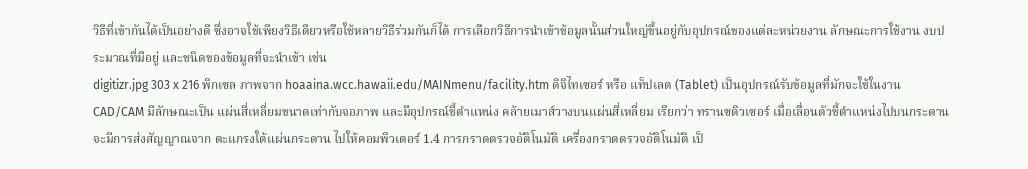วิธีที่เข้ากันได้เป็นอย่างดี ซึ่งอาจใช้เพียงวิธีเดียวหรือใช้หลายวิธีร่วมกันก็ได้ การเลือกวิธีการนำเข้าข้อมูลนั้นส่วนใหญ่ขึ้นอยู่กับอุปกรณ์ของแต่ละหน่วยงาน ลักษณะการใช้งาน งบประมาณที่มีอยู่ และชนิดของข้อมูลที่จะนำเข้า เช่น
digitizr.jpg 303 x 216 พิกเซล ภาพจาก hoaaina.wcc.hawaii.edu/MAINmenu/facility.htm ดิจิไทเซอร์ หรือ แท็ปเลต (Tablet) เป็นอุปกรณ์รับข้อมูลที่มักจะใช้ในงาน CAD/CAM มีลักษณะเป็น แผ่นสี่เหลี่ยมขนาดเท่ากับจอภาพ และมีอุปกรณ์ชี้ตำแหน่ง คล้ายเมาส์วางบนแผ่นสี่เหลี่ยม เรียกว่า ทรานซดิวเซอร์ เมื่อเลื่อนตัวชี้ตำแหน่งไปบนกระดาน จะมีการส่งสัญญาณจาก ตะแกรงใต้แผ่นกระดาน ไปให้คอมพิวเตอร์ 1.4 การกราดตรวจอัติโนมัติ เครื่องกราดตรวจอัติโนมัติ เป็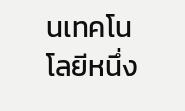นเทคโนโลยีหนึ่ง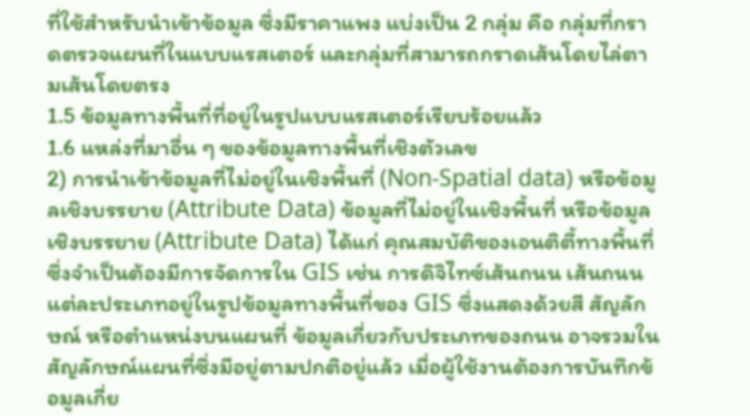ที่ใช้สำหรับนำเข้าข้อมูล ซึ่งมีราคาแพง แบ่งเป็น 2 กลุ่ม คือ กลุ่มที่กราดตรวจแผนที่ในแบบแรสเตอร์ และกลุ่มที่สามารถกราดเส้นโดยไล่ตามเส้นโดยตรง
1.5 ข้อมูลทางพื้นที่ที่อยู่ในรูปแบบแรสเตอร์เรียบร้อยแล้ว
1.6 แหล่งที่มาอื่น ๆ ของข้อมูลทางพื้นที่เชิงตัวเลข
2) การนำเข้าข้อมูลที่ไม่อยู่ในเชิงพื้นที่ (Non-Spatial data) หรือข้อมูลเชิงบรรยาย (Attribute Data) ข้อมูลที่ไม่อยู่ในเชิงพื้นที่ หรือข้อมูลเชิงบรรยาย (Attribute Data) ได้แก่ คุณสมบัติของเอนติตี้ทางพื้นที่ซึ่งจำเป็นต้องมีการจัดการใน GIS เช่น การดิจิไทซ์เส้นถนน เส้นถนนแต่ละประเภทอยู่ในรูปข้อมูลทางพื้นที่ของ GIS ซึ่งแสดงด้วยสี สัญลักษณ์ หรือตำแหน่งบนแผนที่ ข้อมูลเกี่ยวกับประเภทของถนน อาจรวมในสัญลักษณ์แผนที่ซึ่งมีอยู่ตามปกติอยู่แล้ว เมื่อผู้ใช้งานต้องการบันทึกข้อมูลเกี่ย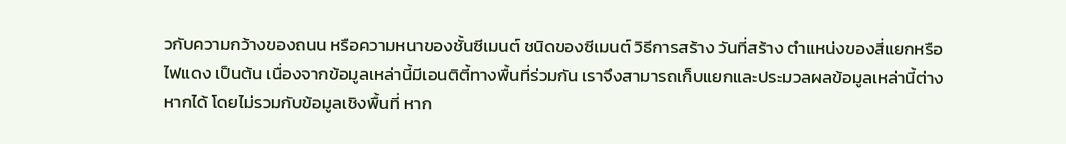วกับความกว้างของถนน หรือความหนาของชั้นซีเมนต์ ชนิดของซีเมนต์ วิธีการสร้าง วันที่สร้าง ตำแหน่งของสี่แยกหรือไฟแดง เป็นต้น เนื่องจากข้อมูลเหล่านี้มีเอนติตี้ทางพื้นที่ร่วมกัน เราจึงสามารถเก็บแยกและประมวลผลข้อมูลเหล่านี้ต่างหากได้ โดยไม่รวมกับข้อมูลเชิงพื้นที่ หาก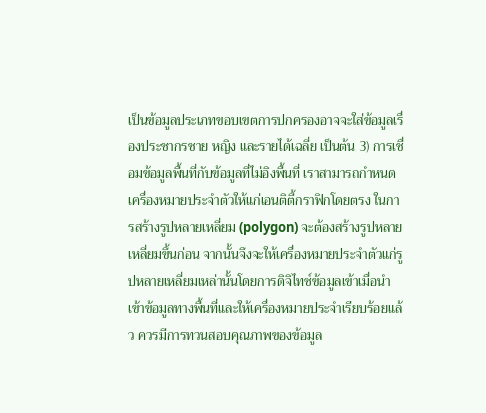เป็นข้อมูลประเภทขอบเขตการปกครองอาจจะใส่ข้อมูลเรื่องประชากรชาย หญิง และรายได้เฉลี่ย เป็นต้น 3) การเชื่อมข้อมูลพื้นที่กับข้อมูลที่ไม่อิงพื้นที่ เราสามารถกำหนดเครื่องหมายประจำตัวให้แก่เอนติตี้กราฟิกโดยตรง ในการสร้างรูปหลายเหลี่ยม (polygon) จะต้องสร้างรูปหลายเหลี่ยมขึ้นก่อน จากนั้นจึงจะให้เครื่องหมายประจำตัวแก่รูปหลายเหลี่ยมเหล่านั้นโดยการดิจิไทซ์ข้อมูลเข้าเมื่อนำเข้าข้อมูลทางพื้นที่และให้เครื่องหมายประจำเรียบร้อยแล้ว ควรมีการทวนสอบคุณภาพของข้อมูล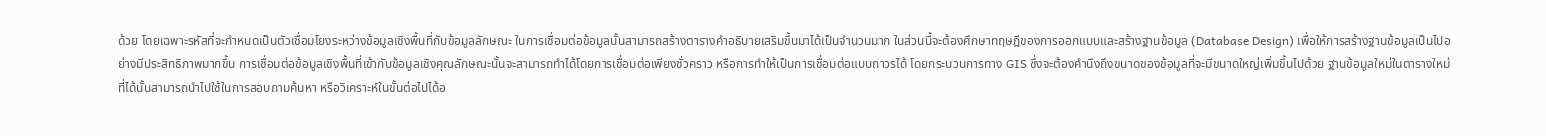ด้วย โดยเฉพาะรหัสที่จะกำหนดเป็นตัวเชื่อมโยงระหว่างข้อมูลเชิงพื้นที่กับข้อมูลลักษณะ ในการเชื่อมต่อข้อมูลนั้นสามารถสร้างตารางคำอธิบายเสริมขึ้นมาได้เป็นจำนวนมาก ในส่วนนี้จะต้องศึกษาทฤษฎีของการออกแบบและสร้างฐานข้อมูล (Database Design) เพื่อให้การสร้างฐานข้อมูลเป็นไปอย่างมีประสิทธิภาพมากขึ้น การเชื่อมต่อข้อมูลเชิงพื้นที่เข้ากับข้อมูลเชิงคุณลักษณะนั้นจะสามารถทำได้โดยการเชื่อมต่อเพียงชั่วคราว หรือการทำให้เป็นการเชื่อมต่อแบบถาวรได้ โดยกระบวนการทาง GIS ซึ่งจะต้องคำนึงถึงขนาดของข้อมูลที่จะมีขนาดใหญ่เพิ่มขึ้นไปด้วย ฐานข้อมูลใหม่ในตารางใหม่ที่ได้นั้นสามารถนำไปใช้ในการสอบถามค้นหา หรือวิเคราะห์ในขั้นต่อไปได้อ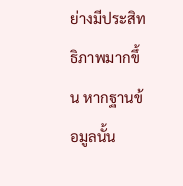ย่างมีประสิทธิภาพมากขึ้น หากฐานข้อมูลนั้น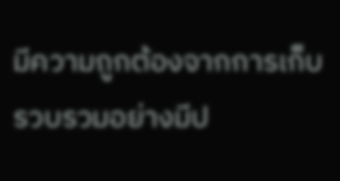มีความถูกต้องจากการเก็บรวบรวมอย่างมีป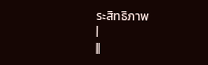ระสิทธิภาพ
|
||